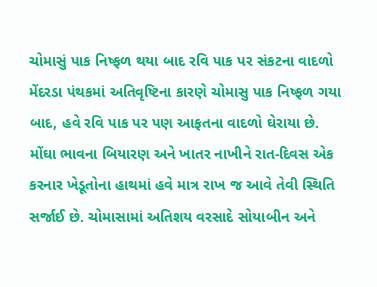ચોમાસું પાક નિષ્ફળ થયા બાદ રવિ પાક પર સંકટના વાદળો
મેંદરડા પંથકમાં અતિવૃષ્ટિના કારણે ચોમાસુ પાક નિષ્ફળ ગયા બાદ, હવે રવિ પાક પર પણ આફતના વાદળો ઘેરાયા છે. મોંઘા ભાવના બિયારણ અને ખાતર નાખીને રાત-દિવસ એક કરનાર ખેડૂતોના હાથમાં હવે માત્ર રાખ જ આવે તેવી સ્થિતિ સર્જાઈ છે. ચોમાસામાં અતિશય વરસાદે સોયાબીન અને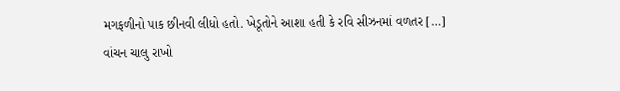મગફળીનો પાક છીનવી લીધો હતો. ખેડૂતોને આશા હતી કે રવિ સીઝનમાં વળતર […]
વાંચન ચાલુ રાખો